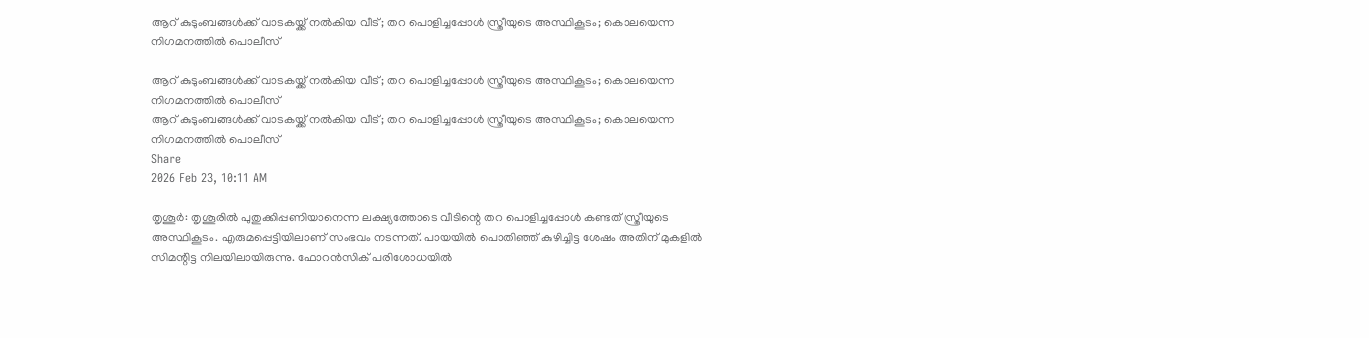ആറ് കുടുംബങ്ങൾക്ക് വാടകയ്ക്ക് നൽകിയ വീട്; തറ പൊളിച്ചപ്പോള്‍ സ്ത്രീയുടെ അസ്ഥികൂടം; കൊലയെന്ന നിഗമനത്തിൽ പൊലീസ്

ആറ് കുടുംബങ്ങൾക്ക് വാടകയ്ക്ക് നൽകിയ വീട്; തറ പൊളിച്ചപ്പോള്‍ സ്ത്രീയുടെ അസ്ഥികൂടം; കൊലയെന്ന നിഗമനത്തിൽ പൊലീസ്
ആറ് കുടുംബങ്ങൾക്ക് വാടകയ്ക്ക് നൽകിയ വീട്; തറ പൊളിച്ചപ്പോള്‍ സ്ത്രീയുടെ അസ്ഥികൂടം; കൊലയെന്ന നിഗമനത്തിൽ പൊലീസ്
Share
2026 Feb 23, 10:11 AM

തൃശൂര്‍: തൃശൂരില്‍ പുതുക്കിപ്പണിയാനെന്ന ലക്ഷ്യത്തോടെ വീടിന്റെ തറ പൊളിച്ചപ്പോള്‍ കണ്ടത് സ്ത്രീയുടെ അസ്ഥികൂടം. എരുമപ്പെട്ടിയിലാണ് സംഭവം നടന്നത്. പായയില്‍ പൊതിഞ്ഞ് കുഴിച്ചിട്ട ശേഷം അതിന് മുകളില്‍ സിമന്റിട്ട നിലയിലായിരുന്നു. ഫോറന്‍സിക് പരിശോധയില്‍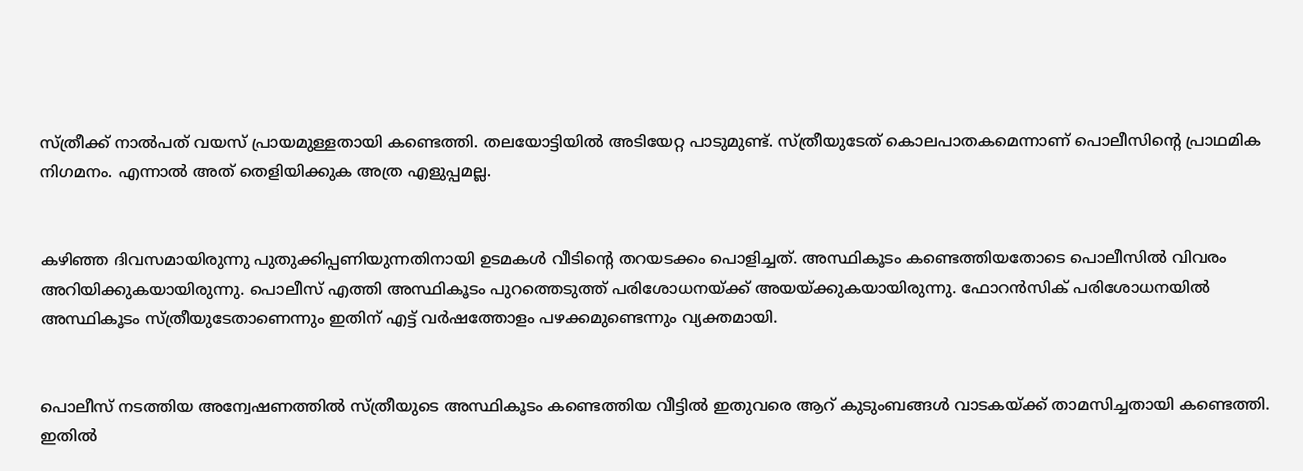സ്ത്രീക്ക് നാല്‍പത് വയസ് പ്രായമുള്ളതായി കണ്ടെത്തി. തലയോട്ടിയില്‍ അടിയേറ്റ പാടുമുണ്ട്. സ്ത്രീയുടേത് കൊലപാതകമെന്നാണ് പൊലീസിന്റെ പ്രാഥമിക നിഗമനം. എന്നാല്‍ അത് തെളിയിക്കുക അത്ര എളുപ്പമല്ല.


കഴിഞ്ഞ ദിവസമായിരുന്നു പുതുക്കിപ്പണിയുന്നതിനായി ഉടമകള്‍ വീടിന്റെ തറയടക്കം പൊളിച്ചത്. അസ്ഥികൂടം കണ്ടെത്തിയതോടെ പൊലീസില്‍ വിവരം അറിയിക്കുകയായിരുന്നു. പൊലീസ് എത്തി അസ്ഥികൂടം പുറത്തെടുത്ത് പരിശോധനയ്ക്ക് അയയ്ക്കുകയായിരുന്നു. ഫോറന്‍സിക് പരിശോധനയില്‍ അസ്ഥികൂടം സ്ത്രീയുടേതാണെന്നും ഇതിന് എട്ട് വര്‍ഷത്തോളം പഴക്കമുണ്ടെന്നും വ്യക്തമായി.


പൊലീസ് നടത്തിയ അന്വേഷണത്തില്‍ സ്ത്രീയുടെ അസ്ഥികൂടം കണ്ടെത്തിയ വീട്ടില്‍ ഇതുവരെ ആറ് കുടുംബങ്ങള്‍ വാടകയ്ക്ക് താമസിച്ചതായി കണ്ടെത്തി. ഇതില്‍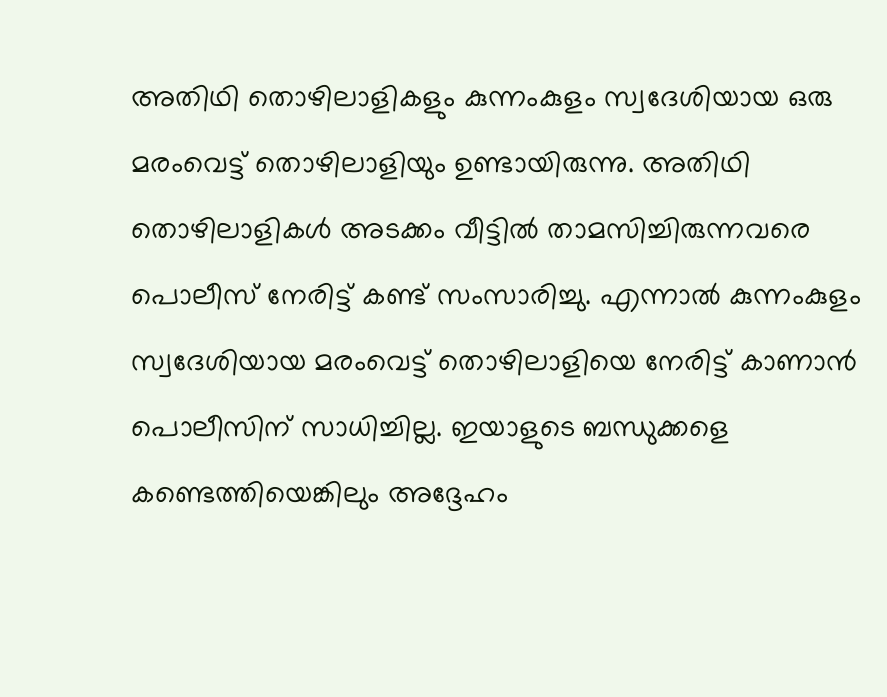അതിഥി തൊഴിലാളികളും കുന്നംകുളം സ്വദേശിയായ ഒരു മരംവെട്ട് തൊഴിലാളിയും ഉണ്ടായിരുന്നു. അതിഥി തൊഴിലാളികള്‍ അടക്കം വീട്ടില്‍ താമസിച്ചിരുന്നവരെ പൊലീസ് നേരിട്ട് കണ്ട് സംസാരിച്ചു. എന്നാല്‍ കുന്നംകുളം സ്വദേശിയായ മരംവെട്ട് തൊഴിലാളിയെ നേരിട്ട് കാണാന്‍ പൊലീസിന് സാധിച്ചില്ല. ഇയാളുടെ ബന്ധുക്കളെ കണ്ടെത്തിയെങ്കിലും അദ്ദേഹം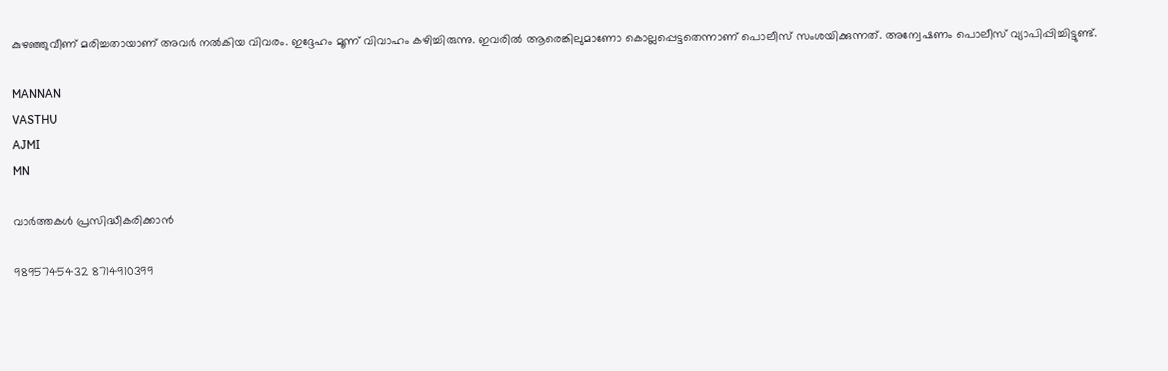കുഴഞ്ഞുവീണ് മരിച്ചതായാണ് അവര്‍ നല്‍കിയ വിവരം. ഇദ്ദേഹം മൂന്ന് വിവാഹം കഴിച്ചിരുന്നു. ഇവരില്‍ ആരെങ്കിലുമാണോ കൊല്ലപ്പെട്ടതെന്നാണ് പൊലീസ് സംശയിക്കുന്നത്. അന്വേഷണം പൊലീസ് വ്യാപിപ്പിച്ചിട്ടുണ്ട്.

MANNAN
VASTHU
AJMI
MN

വാർത്തകൾ പ്രസിദ്ധീകരിക്കാൻ

9895745432 8714910399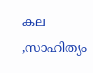കല ,സാഹിത്യം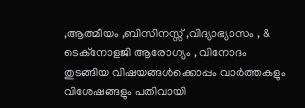,ആത്മീയം ,ബിസിനസ്സ് ,വിദ്യാഭ്യാസം , & ടെക്‌നോളജി ആരോഗ്യം , വിനോദം തുടങ്ങിയ വിഷയങ്ങൾക്കൊപ്പം വാർത്തകളും വിശേഷങ്ങളും പതിവായി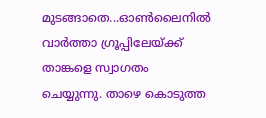മുടങ്ങാതെ...ഓൺലൈനിൽ വാർത്താ ഗ്രൂപ്പിലേയ്ക്ക് താങ്കളെ സ്വാഗതം ചെയ്യുന്നു. താഴെ കൊടുത്ത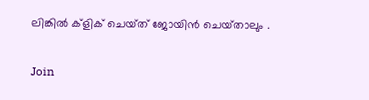ലിങ്കിൽ ക്ളിക് ചെയ്‌ത്‌ ജോയിൻ ചെയ്‌താലും .

Join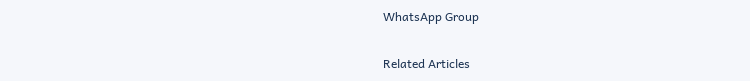WhatsApp Group

Related Articles